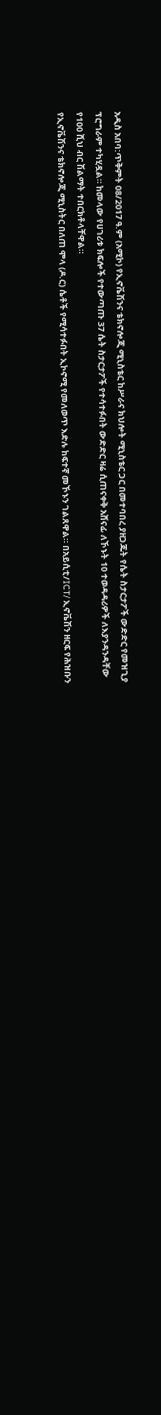አዲስ አበባ:ጥቅምት 08/2017 ዓ.ም (አሚኮ) የኢኖቬሽንና ቴክኖሎጂ ሚኒስቴር ከሥራና ክህሎት ሚኒስቴር ጋር በመተባበረ ያዘጋጁት የሴት ስታርታፖች ውድድር የመዝጊያ ፕሮግራም ተካሂዷል። ከመላው የሀገሪቱ ክፍሎች የተውጣጡ 37 ሴት ስታርታፖች የተሳተፉበት ውድድር ዛሬ ሲጠናቀቅ አሸናፊ ለኾኑት 10 ተወዳዳሪዎች ለእያንዳንዳቸው የ100 ሺህ ብር ሽልማት ተበርክቶላቸዋል።
የኢኖቬሽንና ቴክኖሎጂ ሚኒስትር በለጠ ሞላ (ዶ.ር) ሴቶች የሚሳተፉበት ኢኮኖሚ የመለወጥ እድሉ ከፍተኛ መኾኑን ገልጸዋል። በአይሲቲ/ICT/ ኢኖቬሽን ዘርፍ የሕዝቡን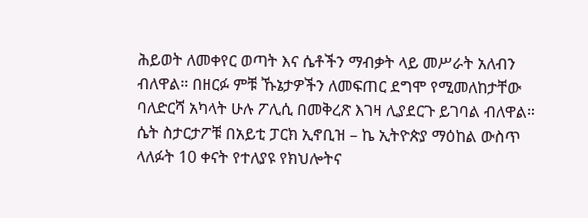ሕይወት ለመቀየር ወጣት እና ሴቶችን ማብቃት ላይ መሥራት አለብን ብለዋል። በዘርፉ ምቹ ኹኔታዎችን ለመፍጠር ደግሞ የሚመለከታቸው ባለድርሻ አካላት ሁሉ ፖሊሲ በመቅረጽ እገዛ ሊያደርጉ ይገባል ብለዋል።
ሴት ስታርታፖቹ በአይቲ ፓርክ ኢኖቢዝ – ኬ ኢትዮጵያ ማዕከል ውስጥ ላለፉት 10 ቀናት የተለያዩ የክህሎትና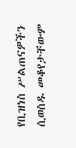የቢዝነስ ሥልጠናዎችን ሲወስዱ መቆየታቸውም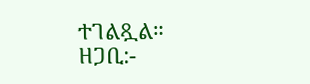ተገልጿል።
ዘጋቢ:-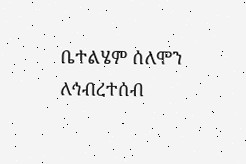ቤተልሄም ሰለሞን
ለኅብረተሰብ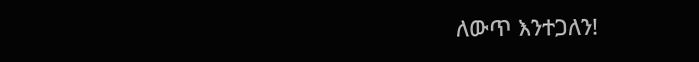ለውጥ እንተጋለን!